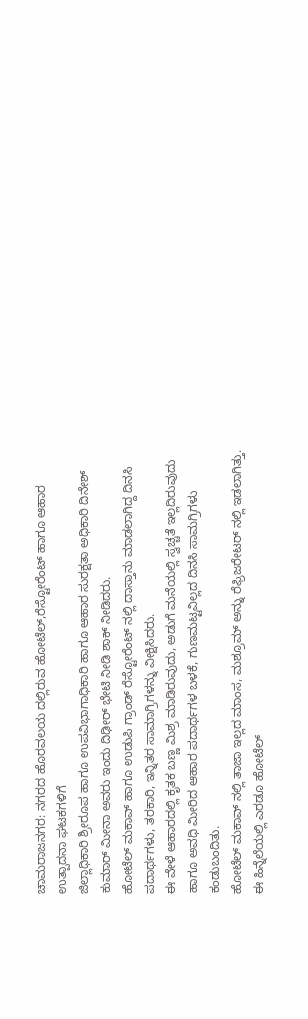ಚಾಮರಾಜನಗರ: ನಗರದ ಹೊರವಲಯ ದಲ್ಲಿರುವ ಹೋಟೆಲ್,ರೆಸ್ಟೋರೆಂಟ್ ಹಾಗೂ ಆಹಾರ ಉತ್ಪಾದನಾ ಘಟಕಗಳಿಗೆ
ಜಿಲ್ಲಾಧಿಕಾರಿ ಶ್ರೀರೂಪ ಹಾಗೂ ಉಪವಿಭಾಗಾಧಿಕಾರಿ ಹಾಗೂ ಆಹಾರ ಸುರಕ್ಷತಾ ಅಧಿಕಾರಿ ದಿನೇಶ್ ಕುಮಾರ್ ಮೀನಾ ಅವರು ಇಂದು ದಿಢೀರ್ ಭೇಟಿ ನೀಡಿ ಶಾಕ್ ನೀಡಿದರು.
ಹೋಟೆಲ್ ಮಕಾವ್ ಹಾಗೂ ಉಡುಪಿ ಗ್ರಾಂಡ್ ರೆಸ್ಟೋರೆಂಟ್ ನಲ್ಲಿ ದಾಸ್ತಾನು ಮಾಡಲಾಗಿದ್ದ ದಿನಸಿ ಪದಾರ್ಥಗಳು, ತರಕಾರಿ, ಇನ್ನಿತರ ಸಾಮಾಗ್ರಿಗಳನ್ನು ವೀಕ್ಷಿಸಿದರು.
ಈ ವೇಳೆ ಆಹಾರದಲ್ಲಿ ಕೃತಕ ಬಣ್ಣ ಮಿಶ್ರ ಮಾಡಿರುವುದು, ಅಡುಗೆ ಮನೆಯಲ್ಲಿ ಸ್ವಚ್ಚತೆ ಇಲ್ಲದಿರುವುದು ಹಾಗೂ ಅವಧಿ ಮೀರಿದ ಆಹಾರ ಪದಾರ್ಥಗಳ ಬಳಕೆ, ಗುಣಮಟ್ಟವಿಲ್ಲದ ದಿನಸಿ ಸಾಮಗ್ರಿಗಳು ಕಂಡುಬಂದಿತು.
ಹೋಟೆಲ್ ಮಕಾವ್ ನಲ್ಲಿ ತಾಜಾ ಇಲ್ಲದ ಮಾಂಸ, ಮಶ್ರೂಮ್ ಅನ್ನು ರೆಫ್ರಿಜರೇಟರ್ ನಲ್ಲಿ ಇಡಲಾಗಿತ್ತು. ಈ ಹಿನ್ನೆಲೆಯಲ್ಲಿ ಎರಡೂ ಹೋಟೆಲ್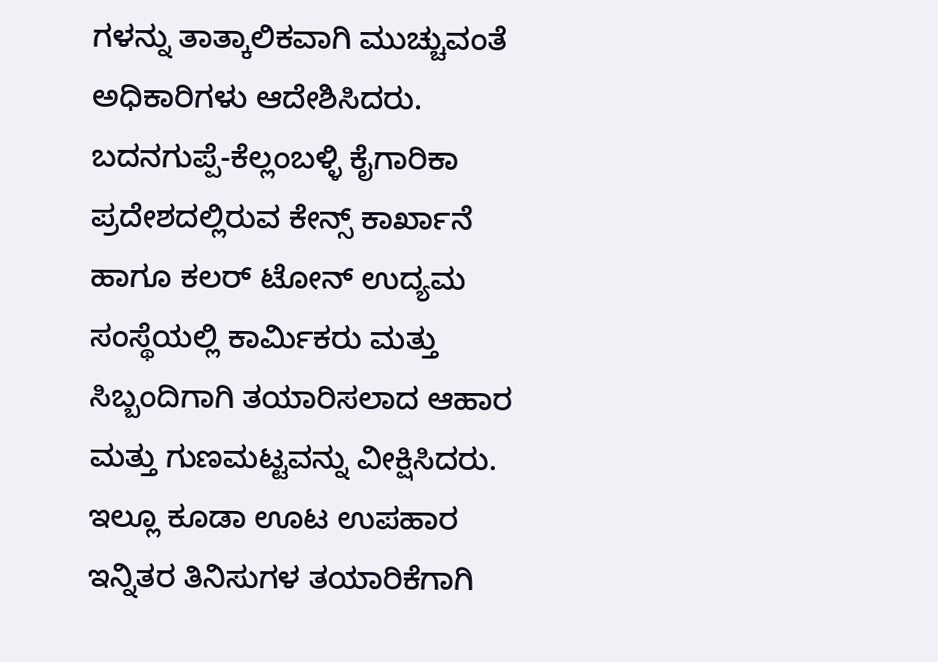ಗಳನ್ನು ತಾತ್ಕಾಲಿಕವಾಗಿ ಮುಚ್ಚುವಂತೆ ಅಧಿಕಾರಿಗಳು ಆದೇಶಿಸಿದರು.
ಬದನಗುಪ್ಪೆ-ಕೆಲ್ಲಂಬಳ್ಳಿ ಕೈಗಾರಿಕಾ ಪ್ರದೇಶದಲ್ಲಿರುವ ಕೇನ್ಸ್ ಕಾರ್ಖಾನೆ ಹಾಗೂ ಕಲರ್ ಟೋನ್ ಉದ್ಯಮ ಸಂಸ್ಥೆಯಲ್ಲಿ ಕಾರ್ಮಿಕರು ಮತ್ತು ಸಿಬ್ಬಂದಿಗಾಗಿ ತಯಾರಿಸಲಾದ ಆಹಾರ ಮತ್ತು ಗುಣಮಟ್ಟವನ್ನು ವೀಕ್ಷಿಸಿದರು. ಇಲ್ಲೂ ಕೂಡಾ ಊಟ ಉಪಹಾರ ಇನ್ನಿತರ ತಿನಿಸುಗಳ ತಯಾರಿಕೆಗಾಗಿ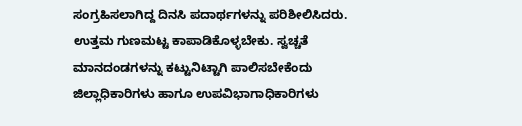ಸಂಗ್ರಹಿಸಲಾಗಿದ್ದ ದಿನಸಿ ಪದಾರ್ಥಗಳನ್ನು ಪರಿಶೀಲಿಸಿದರು. ಉತ್ತಮ ಗುಣಮಟ್ಟ ಕಾಪಾಡಿಕೊಳ್ಳಬೇಕು. ಸ್ವಚ್ಚತೆ ಮಾನದಂಡಗಳನ್ನು ಕಟ್ಟುನಿಟ್ಟಾಗಿ ಪಾಲಿಸಬೇಕೆಂದು ಜಿಲ್ಲಾಧಿಕಾರಿಗಳು ಹಾಗೂ ಉಪವಿಭಾಗಾಧಿಕಾರಿಗಳು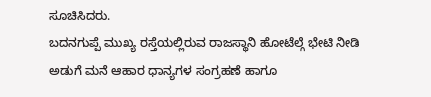ಸೂಚಿಸಿದರು.
ಬದನಗುಪ್ಪೆ ಮುಖ್ಯ ರಸ್ತೆಯಲ್ಲಿರುವ ರಾಜಸ್ಥಾನಿ ಹೋಟೆಲ್ಗೆ ಭೇಟಿ ನೀಡಿ ಅಡುಗೆ ಮನೆ ಆಹಾರ ಧಾನ್ಯಗಳ ಸಂಗ್ರಹಣೆ ಹಾಗೂ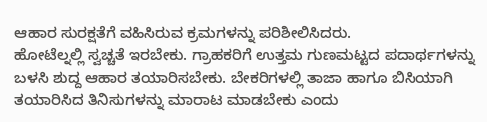ಆಹಾರ ಸುರಕ್ಷತೆಗೆ ವಹಿಸಿರುವ ಕ್ರಮಗಳನ್ನು ಪರಿಶೀಲಿಸಿದರು.
ಹೋಟೆಲ್ನಲ್ಲಿ ಸ್ವಚ್ಚತೆ ಇರಬೇಕು. ಗ್ರಾಹಕರಿಗೆ ಉತ್ತಮ ಗುಣಮಟ್ಟದ ಪದಾರ್ಥಗಳನ್ನು ಬಳಸಿ ಶುದ್ದ ಆಹಾರ ತಯಾರಿಸಬೇಕು. ಬೇಕರಿಗಳಲ್ಲಿ ತಾಜಾ ಹಾಗೂ ಬಿಸಿಯಾಗಿ ತಯಾರಿಸಿದ ತಿನಿಸುಗಳನ್ನು ಮಾರಾಟ ಮಾಡಬೇಕು ಎಂದು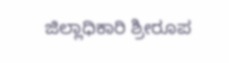ಜಿಲ್ಲಾಧಿಕಾರಿ ಶ್ರೀರೂಪ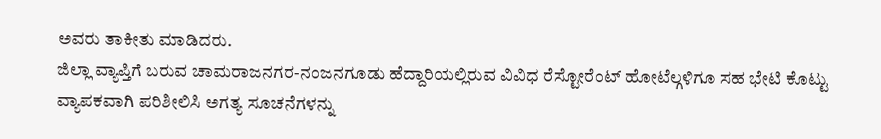ಅವರು ತಾಕೀತು ಮಾಡಿದರು.
ಜಿಲ್ಲಾ ವ್ಯಾಪ್ತಿಗೆ ಬರುವ ಚಾಮರಾಜನಗರ-ನಂಜನಗೂಡು ಹೆದ್ದಾರಿಯಲ್ಲಿರುವ ವಿವಿಧ ರೆಸ್ಟೋರೆಂಟ್ ಹೋಟೆಲ್ಗಳಿಗೂ ಸಹ ಭೇಟಿ ಕೊಟ್ಟು ವ್ಯಾಪಕವಾಗಿ ಪರಿಶೀಲಿಸಿ ಅಗತ್ಯ ಸೂಚನೆಗಳನ್ನು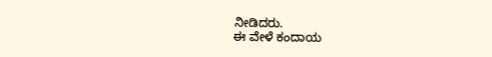ನೀಡಿದರು.
ಈ ವೇಳೆ ಕಂದಾಯ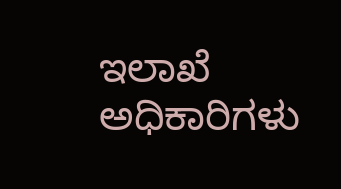ಇಲಾಖೆ ಅಧಿಕಾರಿಗಳು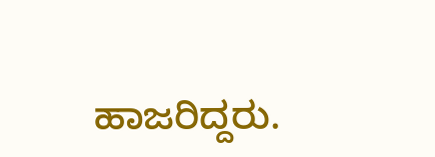ಹಾಜರಿದ್ದರು.